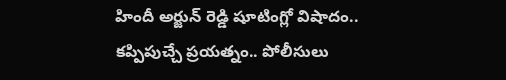హిందీ అర్జున్ రెడ్డి షూటింగ్లో విషాదం.. కప్పిపుచ్చే ప్రయత్నం.. పోలీసులు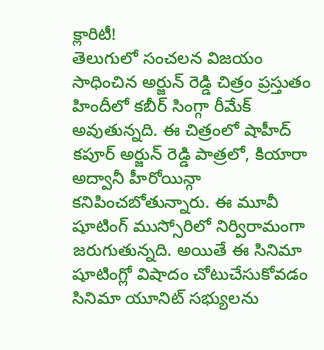క్లారిటీ!
తెలుగులో సంచలన విజయం సాధించిన అర్జున్ రెడ్డి చిత్రం ప్రస్తుతం హిందీలో కబీర్ సింగ్గా రీమేక్ అవుతున్నది. ఈ చిత్రంలో షాహీద్ కపూర్ అర్జున్ రెడ్డి పాత్రలో, కియారా అద్వానీ హీరోయిన్గా కనిపించబోతున్నారు. ఈ మూవీ షూటింగ్ ముస్సోరిలో నిర్విరామంగా జరుగుతున్నది. అయితే ఈ సినిమా షూటింగ్లో విషాదం చోటుచేసుకోవడం సినిమా యూనిట్ సభ్యులను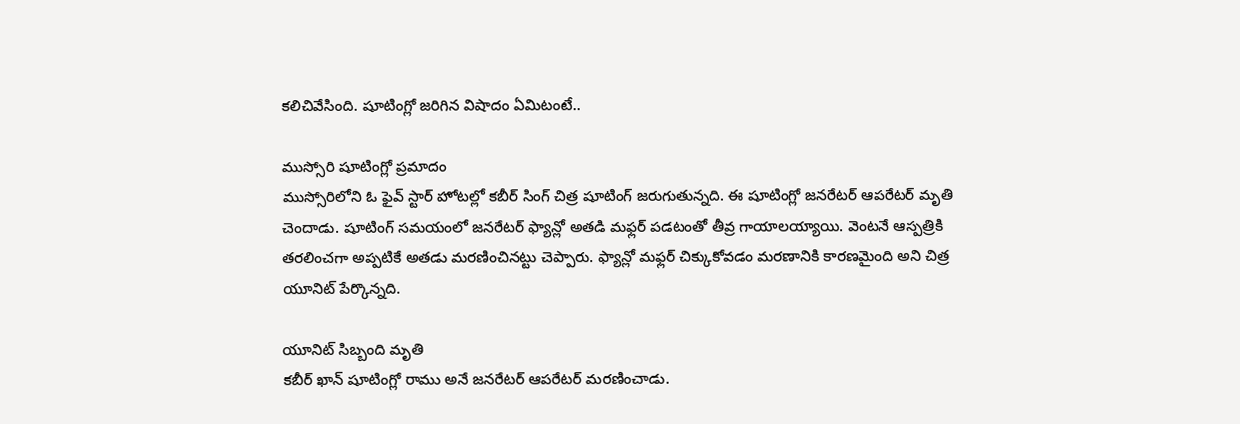కలిచివేసింది. షూటింగ్లో జరిగిన విషాదం ఏమిటంటే..

ముస్సోరి షూటింగ్లో ప్రమాదం
ముస్సోరిలోని ఓ ఫైవ్ స్టార్ హోటల్లో కబీర్ సింగ్ చిత్ర షూటింగ్ జరుగుతున్నది. ఈ షూటింగ్లో జనరేటర్ ఆపరేటర్ మృతి చెందాడు. షూటింగ్ సమయంలో జనరేటర్ ఫ్యాన్లో అతడి మఫ్లర్ పడటంతో తీవ్ర గాయాలయ్యాయి. వెంటనే ఆస్పత్రికి తరలించగా అప్పటికే అతడు మరణించినట్టు చెప్పారు. ఫ్యాన్లో మఫ్లర్ చిక్కుకోవడం మరణానికి కారణమైంది అని చిత్ర యూనిట్ పేర్కొన్నది.

యూనిట్ సిబ్బంది మృతి
కబీర్ ఖాన్ షూటింగ్లో రాము అనే జనరేటర్ ఆపరేటర్ మరణించాడు.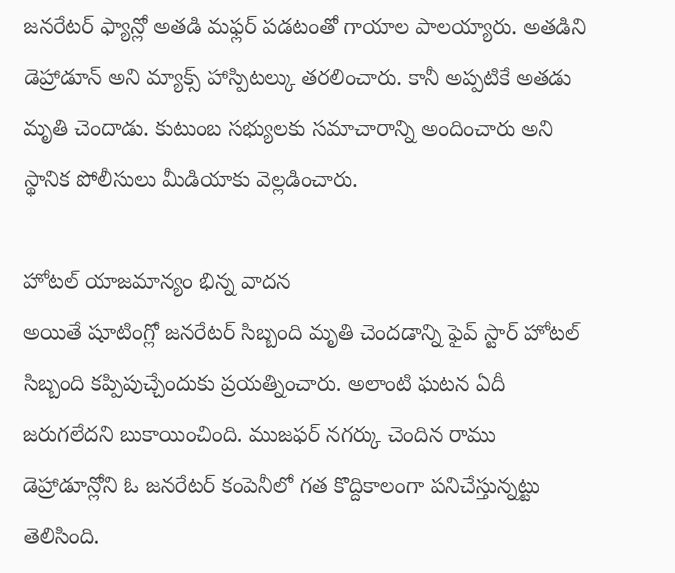జనరేటర్ ఫ్యాన్లో అతడి మఫ్లర్ పడటంతో గాయాల పాలయ్యారు. అతడిని డెహ్రాడూన్ అని మ్యాక్స్ హాస్పిటల్కు తరలించారు. కానీ అప్పటికే అతడు మృతి చెందాడు. కుటుంబ సభ్యులకు సమాచారాన్ని అందించారు అని స్థానిక పోలీసులు మీడియాకు వెల్లడించారు.

హోటల్ యాజమాన్యం భిన్న వాదన
అయితే షూటింగ్లో జనరేటర్ సిబ్బంది మృతి చెందడాన్ని ఫైవ్ స్టార్ హోటల్ సిబ్బంది కప్పిపుచ్చేందుకు ప్రయత్నించారు. అలాంటి ఘటన ఏదీ జరుగలేదని బుకాయించింది. ముజఫర్ నగర్కు చెందిన రాము డెహ్రాడూన్లోని ఓ జనరేటర్ కంపెనీలో గత కొద్దికాలంగా పనిచేస్తున్నట్టు తెలిసింది.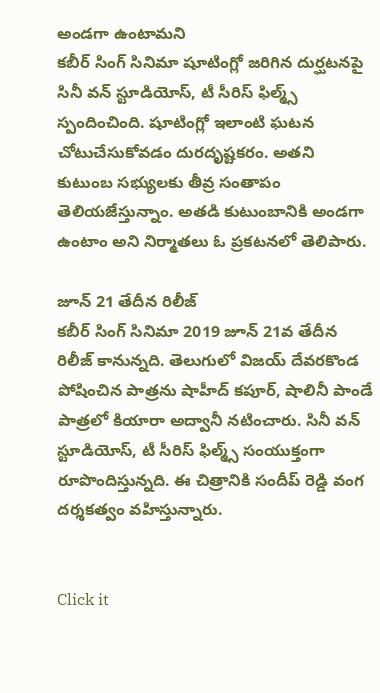అండగా ఉంటామని
కబీర్ సింగ్ సినిమా షూటింగ్లో జరిగిన దుర్ఘటనపై సినీ వన్ స్టూడియోస్, టీ సీరిస్ ఫిల్మ్స్ స్పందించింది. షూటింగ్లో ఇలాంటి ఘటన చోటుచేసుకోవడం దురదృష్టకరం. అతని కుటుంబ సభ్యులకు తీవ్ర సంతాపం తెలియజేస్తున్నాం. అతడి కుటుంబానికి అండగా ఉంటాం అని నిర్మాతలు ఓ ప్రకటనలో తెలిపారు.

జూన్ 21 తేదీన రిలీజ్
కబీర్ సింగ్ సినిమా 2019 జూన్ 21వ తేదీన రిలీజ్ కానున్నది. తెలుగులో విజయ్ దేవరకొండ పోషించిన పాత్రను షాహీద్ కపూర్, షాలినీ పాండే పాత్రలో కియారా అద్వానీ నటించారు. సినీ వన్ స్టూడియోస్, టీ సీరిస్ ఫిల్మ్స్ సంయుక్తంగా రూపొందిస్తున్నది. ఈ చిత్రానికి సందీప్ రెడ్డి వంగ దర్శకత్వం వహిస్తున్నారు.


Click it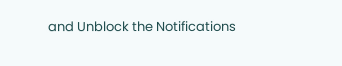and Unblock the Notifications